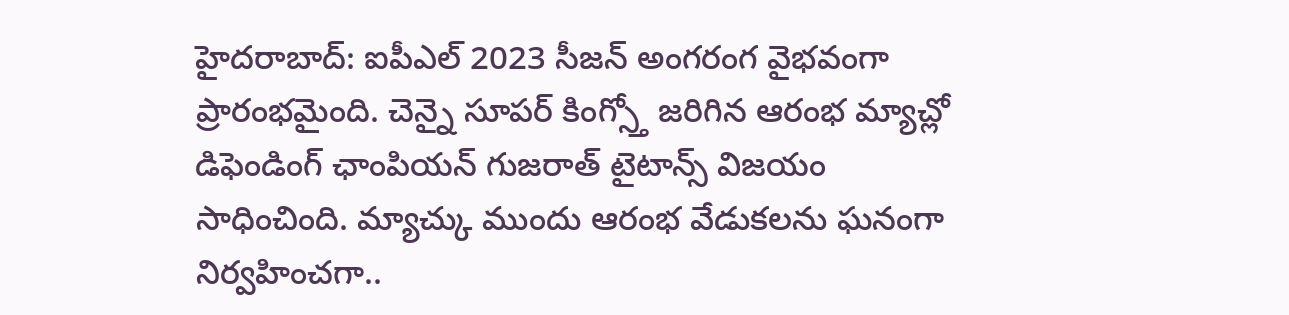హైదరాబాద్: ఐపీఎల్ 2023 సీజన్ అంగరంగ వైభవంగా ప్రారంభమైంది. చెన్నై సూపర్ కింగ్స్తో జరిగిన ఆరంభ మ్యాచ్లో డిఫెండింగ్ ఛాంపియన్ గుజరాత్ టైటాన్స్ విజయం సాధించింది. మ్యాచ్కు ముందు ఆరంభ వేడుకలను ఘనంగా నిర్వహించగా..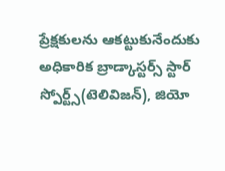ప్రేక్షకులను ఆకట్టుకునేందుకు అధికారిక బ్రాడ్కాస్టర్స్ స్టార్ స్పోర్ట్స్(టెలివిజన్), జియో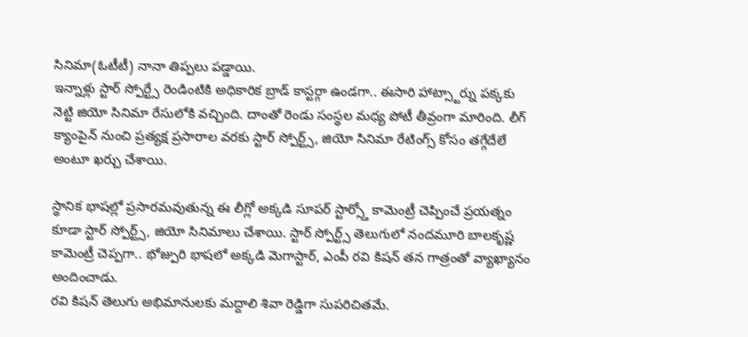సినిమా(ఓటీటీ) నానా తిప్పలు పడ్డాయి.
ఇన్నాళ్లు స్టార్ స్పోర్ట్సే రెండింటికి అధికారిక బ్రాడ్ కాస్టర్గా ఉండగా.. ఈసారి హాట్స్టార్ను పక్కకు నెట్టి జియో సినిమా రేసులోకి వచ్చింది. దాంతో రెండు సంస్థల మధ్య పోటీ తీవ్రంగా మారింది. లీగ్ క్యాంపైన్ నుంచి ప్రత్యక్ష ప్రసారాల వరకు స్టార్ స్పోర్ట్స్, జియో సినిమా రేటింగ్స్ కోసం తగ్గేదేలే అంటూ ఖర్చు చేశాయి.

స్థానిక భాషల్లో ప్రసారమవుతున్న ఈ లీగ్లో అక్కడి సూపర్ స్టార్స్తో కామెంట్రీ చెప్పించే ప్రయత్నం కూడా స్టార్ స్పోర్ట్స్, జియో సినిమాలు చేశాయి. స్టార్ స్పోర్ట్స్ తెలుగులో నందమూరి బాలకృష్ణ కామెంట్రీ చెప్పగా.. భోజ్పురి భాషలో అక్కడి మెగాస్టార్, ఎంపీ రవి కిషన్ తన గాత్రంతో వ్యాఖ్యానం అందించాడు.
రవి కిషన్ తెలుగు అభిమానులకు మద్దాలి శివా రెడ్డిగా సుపరిచితమే.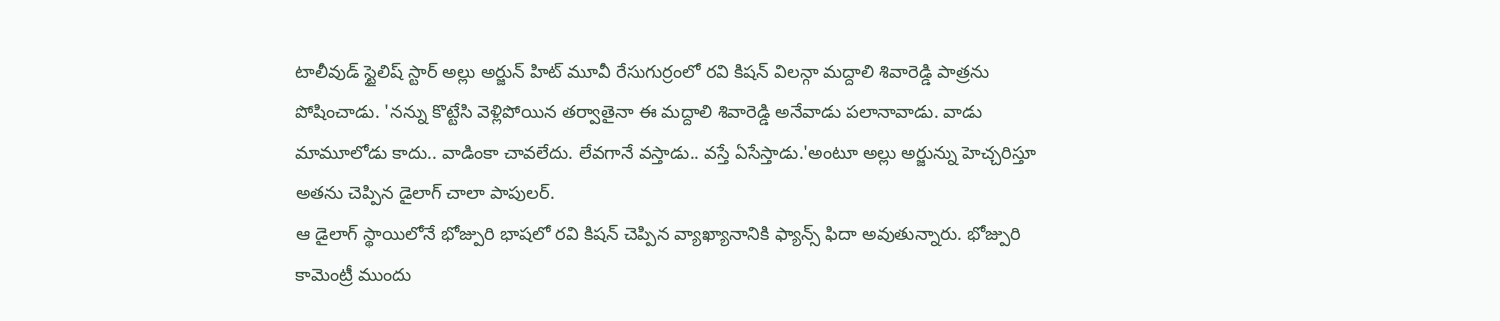టాలీవుడ్ స్టైలిష్ స్టార్ అల్లు అర్జున్ హిట్ మూవీ రేసుగుర్రంలో రవి కిషన్ విలన్గా మద్దాలి శివారెడ్డి పాత్రను పోషించాడు. 'నన్ను కొట్టేసి వెళ్లిపోయిన తర్వాతైనా ఈ మద్దాలి శివారెడ్డి అనేవాడు పలానావాడు. వాడు మామూలోడు కాదు.. వాడింకా చావలేదు. లేవగానే వస్తాడు.. వస్తే ఏసేస్తాడు.'అంటూ అల్లు అర్జున్ను హెచ్చరిస్తూ అతను చెప్పిన డైలాగ్ చాలా పాపులర్.
ఆ డైలాగ్ స్థాయిలోనే భోజ్పురి భాషలో రవి కిషన్ చెప్పిన వ్యాఖ్యానానికి ఫ్యాన్స్ ఫిదా అవుతున్నారు. భోజ్పురి కామెంట్రీ ముందు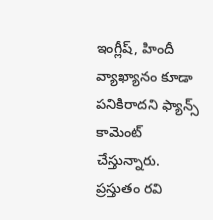ఇంగ్లీష్, హిందీ వ్యాఖ్యానం కూడా పనికిరాదని ఫ్యాన్స్ కామెంట్ చేస్తున్నారు. ప్రస్తుతం రవి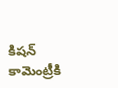కిషన్ కామెంట్రీకి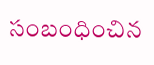సంబంధించిన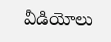వీడియోలు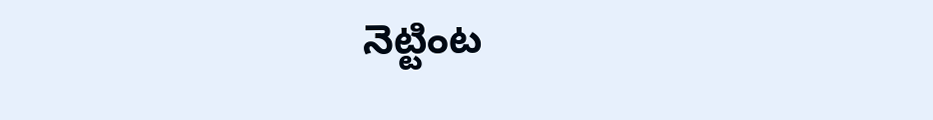నెట్టింట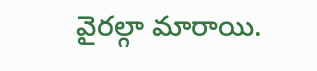వైరల్గా మారాయి.